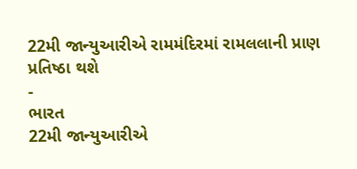22મી જાન્યુઆરીએ રામમંદિરમાં રામલલાની પ્રાણ પ્રતિષ્ઠા થશે
-
ભારત
22મી જાન્યુઆરીએ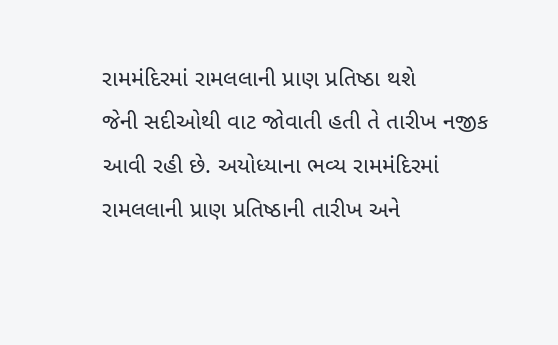રામમંદિરમાં રામલલાની પ્રાણ પ્રતિષ્ઠા થશે
જેની સદીઓથી વાટ જોવાતી હતી તે તારીખ નજીક આવી રહી છે. અયોધ્યાના ભવ્ય રામમંદિરમાં રામલલાની પ્રાણ પ્રતિષ્ઠાની તારીખ અને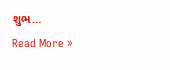શુભ…
Read More »